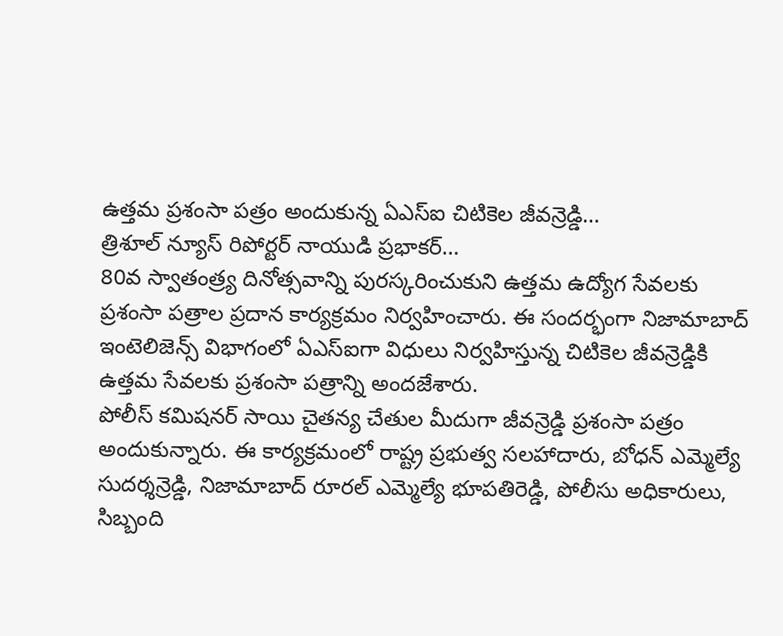ఉత్తమ ప్రశంసా పత్రం అందుకున్న ఏఎస్ఐ చిటికెల జీవన్రెడ్డి…
త్రిశూల్ న్యూస్ రిపోర్టర్ నాయుడి ప్రభాకర్…
80వ స్వాతంత్ర్య దినోత్సవాన్ని పురస్కరించుకుని ఉత్తమ ఉద్యోగ సేవలకు ప్రశంసా పత్రాల ప్రదాన కార్యక్రమం నిర్వహించారు. ఈ సందర్భంగా నిజామాబాద్ ఇంటెలిజెన్స్ విభాగంలో ఏఎస్ఐగా విధులు నిర్వహిస్తున్న చిటికెల జీవన్రెడ్డికి ఉత్తమ సేవలకు ప్రశంసా పత్రాన్ని అందజేశారు.
పోలీస్ కమిషనర్ సాయి చైతన్య చేతుల మీదుగా జీవన్రెడ్డి ప్రశంసా పత్రం అందుకున్నారు. ఈ కార్యక్రమంలో రాష్ట్ర ప్రభుత్వ సలహాదారు, బోధన్ ఎమ్మెల్యే సుదర్శన్రెడ్డి, నిజామాబాద్ రూరల్ ఎమ్మెల్యే భూపతిరెడ్డి, పోలీసు అధికారులు, సిబ్బంది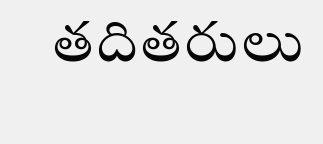తదితరులు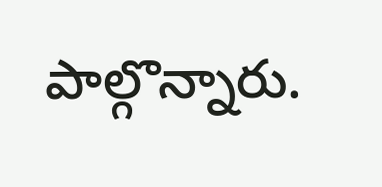పాల్గొన్నారు.